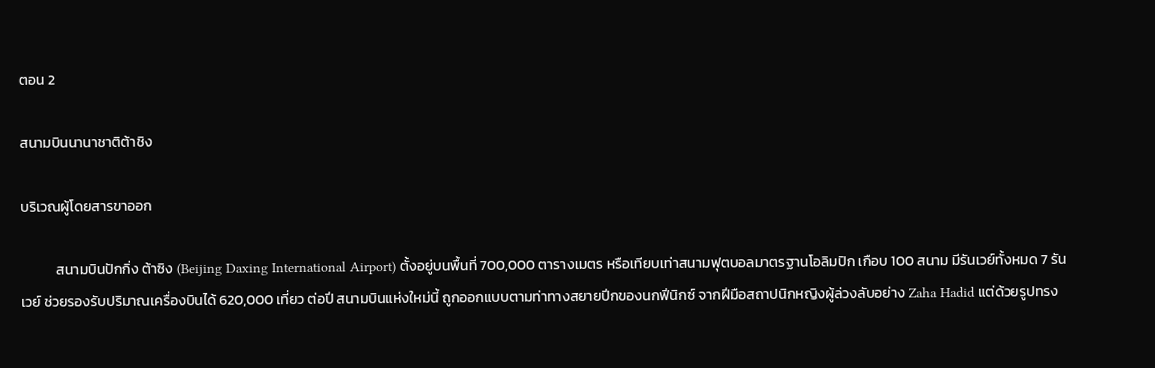ตอน 2

สนามบินนานาชาติต้าชิง

บริเวณผู้โดยสารขาออก

           สนามบินปักกิ่ง ต้าซิง (Beijing Daxing International Airport) ตั้งอยู่บนพื้นที่ 700,000 ตารางเมตร หรือเทียบเท่าสนามฟุตบอลมาตรฐานโอลิมปิก เกือบ 100 สนาม มีรันเวย์ทั้งหมด 7 รันเวย์ ช่วยรองรับปริมาณเครื่องบินได้ 620,000 เที่ยว ต่อปี สนามบินแห่งใหม่นี้ ถูกออกแบบตามท่าทางสยายปีกของนกฟีนิกซ์ จากฝีมือสถาปนิกหญิงผู้ล่วงลับอย่าง Zaha Hadid แต่ด้วยรูปทรง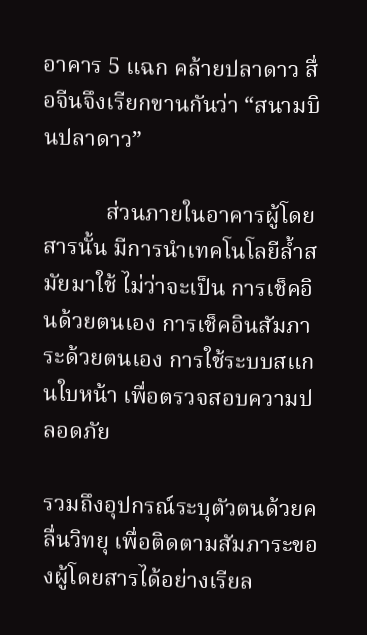อาคาร 5 แฉก คล้ายปลาดาว สื่อจีนจึงเรียกขานกันว่า “สนามบินปลาดาว”

           ส่วนภายในอาคารผู้โดยสารนั้น มีการนำเทคโนโลยีล้ำสมัยมาใช้ ไม่ว่าจะเป็น การเช็คอินด้วยตนเอง การเช็คอินสัมภาระด้วยตนเอง การใช้ระบบสแกนใบหน้า เพื่อตรวจสอบความปลอดภัย

รวมถึงอุปกรณ์ระบุตัวตนด้วยคลื่นวิทยุ เพื่อติดตามสัมภาระของผู้โดยสารได้อย่างเรียล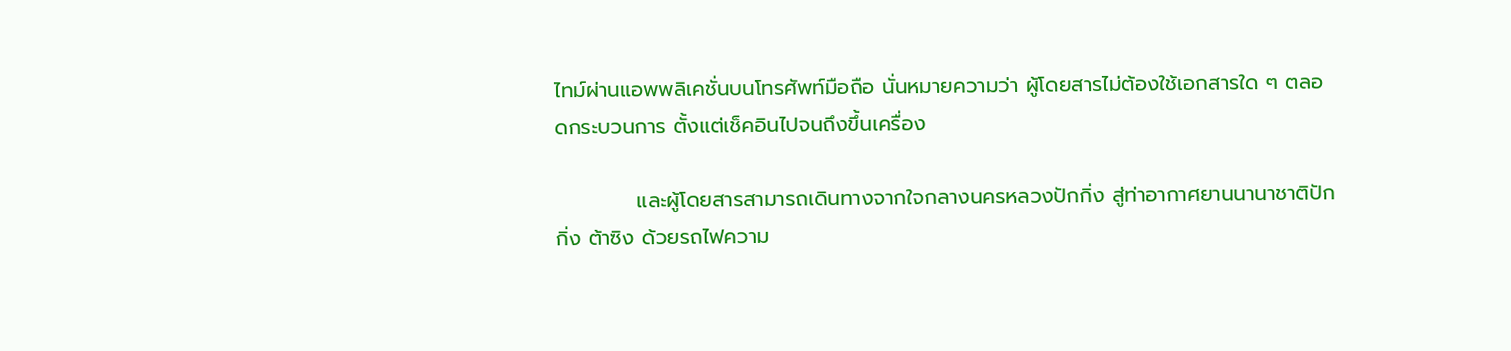ไทม์ผ่านแอพพลิเคชั่นบนโทรศัพท์มือถือ นั่นหมายความว่า ผู้โดยสารไม่ต้องใช้เอกสารใด ๆ ตลอดกระบวนการ ตั้งแต่เช็คอินไปจนถึงขึ้นเครื่อง

           และผู้โดยสารสามารถเดินทางจากใจกลางนครหลวงปักกิ่ง สู่ท่าอากาศยานนานาชาติปักกิ่ง ต้าซิง ด้วยรถไฟความ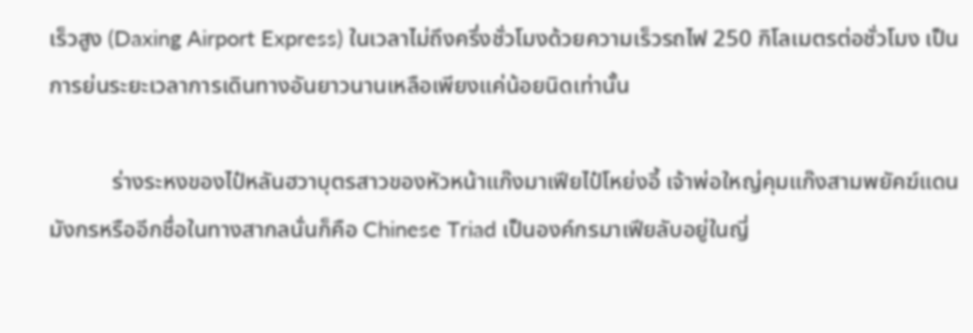เร็วสูง (Daxing Airport Express) ในเวลาไม่ถึงครึ่งชั่วโมงด้วยความเร็วรถไฟ 250 กิโลเมตรต่อชั่วโมง เป็นการย่นระยะเวลาการเดินทางอันยาวนานเหลือเพียงแค่น้อยนิดเท่านั้น

           ร่างระหงของไป๋หลันฮวาบุตรสาวของหัวหน้าแก๊งมาเฟียไป๋โหย่งอี้ เจ้าพ่อใหญ่คุมแก๊งสามพยัคฆ์แดนมังกรหรืออีกชื่อในทางสากลนั่นก็คือ Chinese Triad เป็นองค์กรมาเฟียลับอยู่ในญี่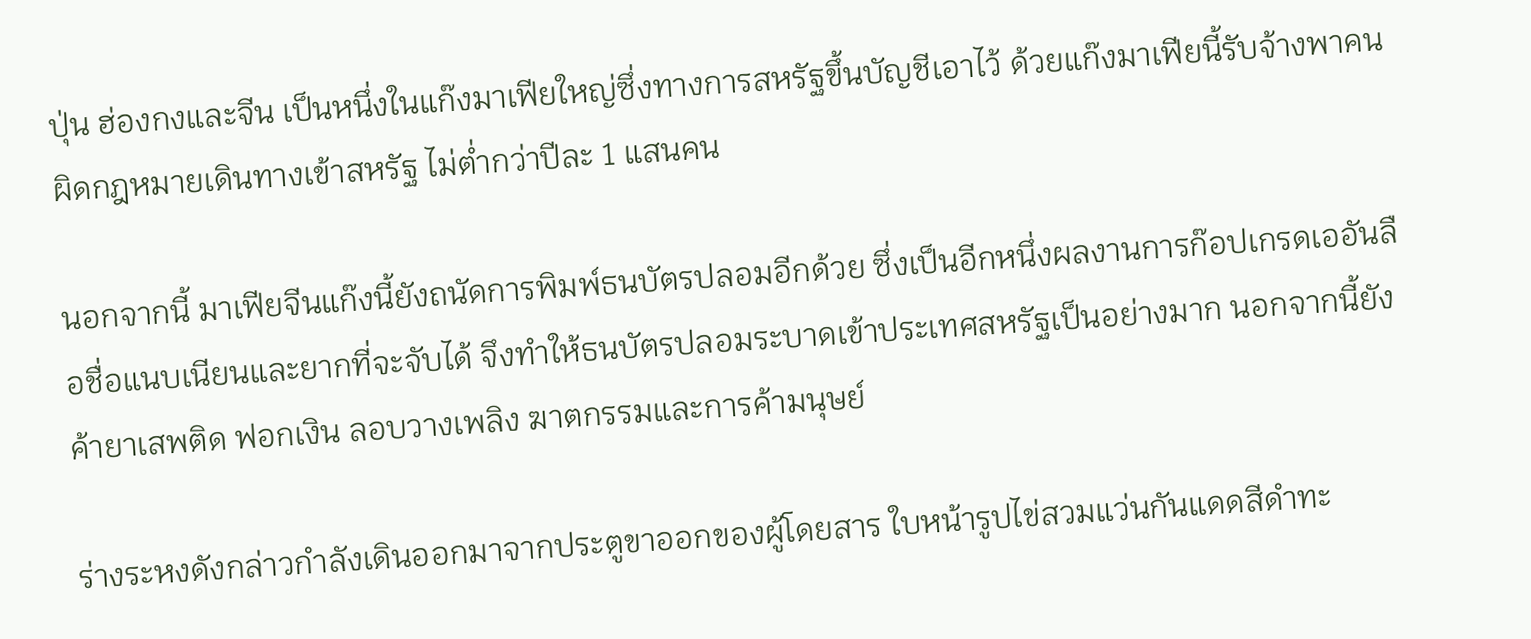ปุ่น ฮ่องกงและจีน เป็นหนึ่งในแก๊งมาเฟียใหญ่ซึ่งทางการสหรัฐขึ้นบัญชีเอาไว้ ด้วยแก๊งมาเฟียนี้รับจ้างพาคนผิดกฎหมายเดินทางเข้าสหรัฐ ไม่ต่ำกว่าปีละ 1 แสนคน

นอกจากนี้ มาเฟียจีนแก๊งนี้ยังถนัดการพิมพ์ธนบัตรปลอมอีกด้วย ซึ่งเป็นอีกหนึ่งผลงานการก๊อปเกรดเออันลือชื่อแนบเนียนและยากที่จะจับได้ จึงทำให้ธนบัตรปลอมระบาดเข้าประเทศสหรัฐเป็นอย่างมาก นอกจากนี้ยังค้ายาเสพติด ฟอกเงิน ลอบวางเพลิง ฆาตกรรมและการค้ามนุษย์

ร่างระหงดังกล่าวกำลังเดินออกมาจากประตูขาออกของผู้โดยสาร ใบหน้ารูปไข่สวมแว่นกันแดดสีดำทะ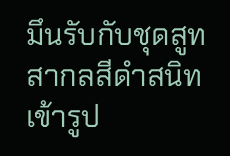มึนรับกับชุดสูทสากลสีดำสนิทเข้ารูป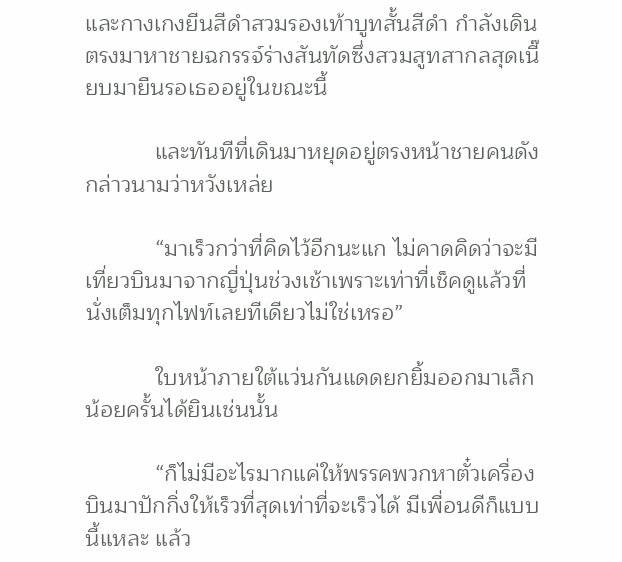และกางเกงยีนสีดำสวมรองเท้าบูทสั้นสีดำ กำลังเดินตรงมาหาชายฉกรรจ์ร่างสันทัดซึ่งสวมสูทสากลสุดเนี๊ยบมายืนรอเธออยู่ในขณะนี้

           และทันทีที่เดินมาหยุดอยู่ตรงหน้าชายคนดังกล่าวนามว่าหวังเหล่ย

           “มาเร็วกว่าที่คิดไว้อีกนะแก ไม่คาดคิดว่าจะมีเที่ยวบินมาจากญี่ปุ่นช่วงเช้าเพราะเท่าที่เช็คดูแล้วที่นั่งเต็มทุกไฟท์เลยทีเดียวไม่ใช่เหรอ”

           ใบหน้าภายใต้แว่นกันแดดยกยิ้มออกมาเล็กน้อยครั้นได้ยินเช่นนั้น

           “ก็ไม่มีอะไรมากแค่ให้พรรคพวกหาตั๋วเครื่องบินมาปักกิ่งให้เร็วที่สุดเท่าที่จะเร็วได้ มีเพื่อนดีก็แบบนี้แหละ แล้ว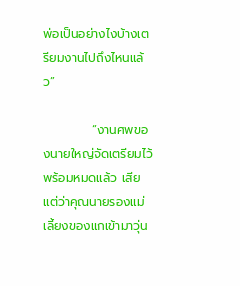พ่อเป็นอย่างไงบ้างเตรียมงานไปถึงไหนแล้ว”

           “งานศพของนายใหญ่จัดเตรียมไว้พร้อมหมดแล้ว เสียแต่ว่าคุณนายรองแม่เลี้ยงของแกเข้ามาวุ่น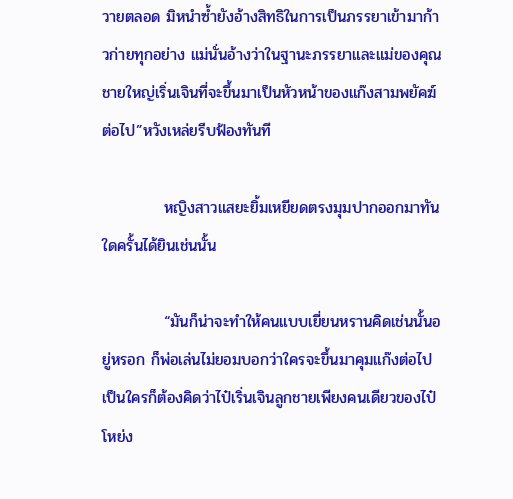วายตลอด มิหนำซ้ำยังอ้างสิทธิในการเป็นภรรยาเข้ามาก้าวก่ายทุกอย่าง แม่นั่นอ้างว่าในฐานะภรรยาและแม่ของคุณชายใหญ่เริ่นเจินที่จะขึ้นมาเป็นหัวหน้าของแก๊งสามพยัคฆ์ต่อไป”หวังเหล่ยรีบฟ้องทันที

           หญิงสาวแสยะยิ้มเหยียดตรงมุมปากออกมาทันใดครั้นได้ยินเช่นนั้น

           “มันก็น่าจะทำให้คนแบบเยี่ยนหรานคิดเช่นนั้นอยู่หรอก ก็พ่อเล่นไม่ยอมบอกว่าใครจะขึ้นมาคุมแก๊งต่อไป เป็นใครก็ต้องคิดว่าไป๋เริ่นเจินลูกชายเพียงคนเดียวของไป๋โหย่ง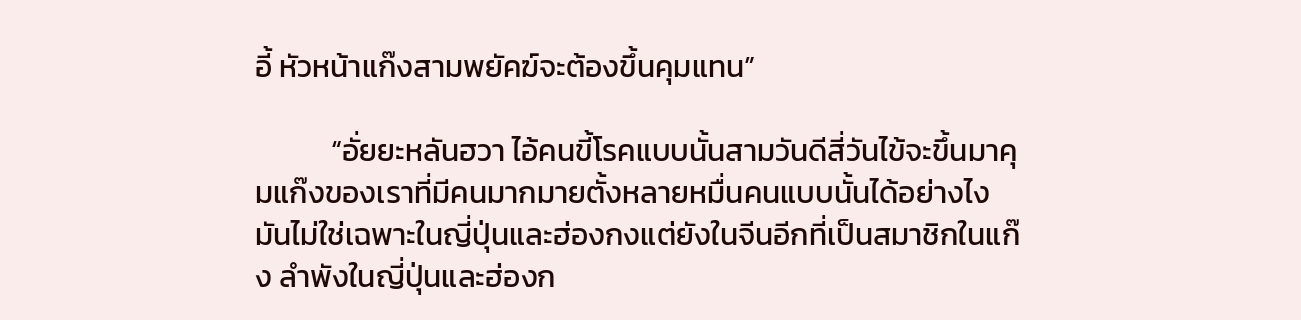อี้ หัวหน้าแก๊งสามพยัคฆ์จะต้องขึ้นคุมแทน”

           “อั่ยยะหลันฮวา ไอ้คนขี้โรคแบบนั้นสามวันดีสี่วันไข้จะขึ้นมาคุมแก๊งของเราที่มีคนมากมายตั้งหลายหมื่นคนแบบนั้นได้อย่างไง มันไม่ใช่เฉพาะในญี่ปุ่นและฮ่องกงแต่ยังในจีนอีกที่เป็นสมาชิกในแก๊ง ลำพังในญี่ปุ่นและฮ่องก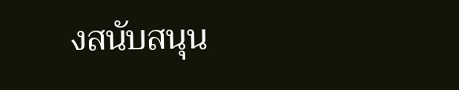งสนับสนุน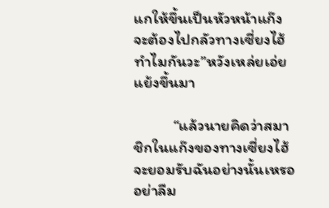แกให้ขึ้นเป็นหัวหน้าแก๊ง จะต้องไปกลัวทางเซี่ยงไฮ้ทำไมกันวะ”หวังเหล่ยเอ่ยแย้งขึ้นมา

           “แล้วนายคิดว่าสมาชิกในแก๊งของทางเซี่ยงไฮ้จะยอมรับฉันอย่างนั้นเหรอ อย่าลืม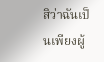สิว่าฉันเป็นเพียงผู้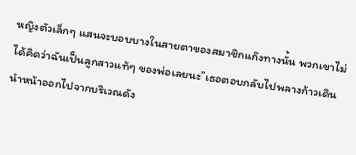หญิงตัวเล็กๆ แสนจะบอบบางในสายตาของสมาชิกแก๊งทางนั้น พวกเขาไม่ได้คิดว่าฉันเป็นลูกสาวแท้ๆ ของพ่อเลยนะ”เธอตอบกลับไปพลางก้าวเดินนำหน้าออกไปจากบริเวณดัง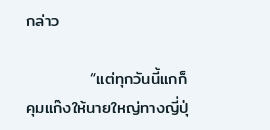กล่าว

           “แต่ทุกวันนี้แกก็คุมแก๊งให้นายใหญ่ทางญี่ปุ่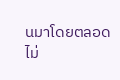นมาโดยตลอด ไม่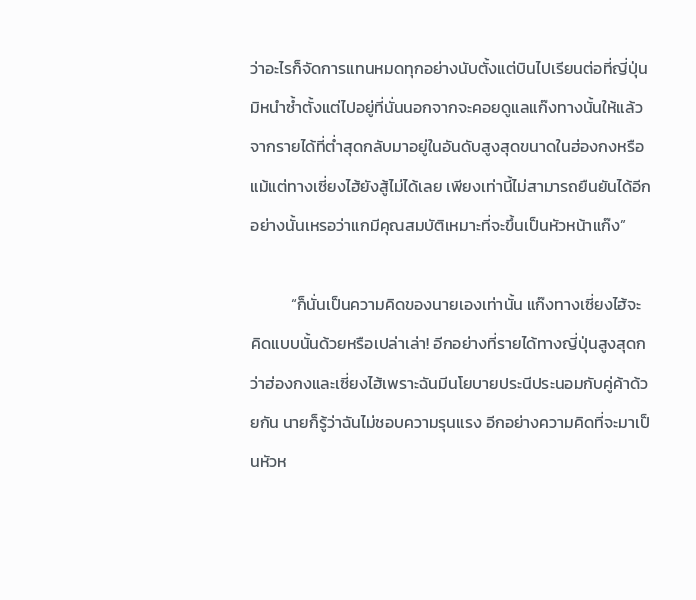ว่าอะไรก็จัดการแทนหมดทุกอย่างนับตั้งแต่บินไปเรียนต่อที่ญี่ปุ่นมิหนำซ้ำตั้งแต่ไปอยู่ที่นั่นนอกจากจะคอยดูแลแก๊งทางนั้นให้แล้ว จากรายได้ที่ต่ำสุดกลับมาอยู่ในอันดับสูงสุดขนาดในฮ่องกงหรือแม้แต่ทางเซี่ยงไฮ้ยังสู้ไม่ได้เลย เพียงเท่านี้ไม่สามารถยืนยันได้อีกอย่างนั้นเหรอว่าแกมีคุณสมบัติเหมาะที่จะขึ้นเป็นหัวหน้าแก๊ง”

           “ก็นั่นเป็นความคิดของนายเองเท่านั้น แก๊งทางเซี่ยงไฮ้จะคิดแบบนั้นด้วยหรือเปล่าเล่า! อีกอย่างที่รายได้ทางญี่ปุ่นสูงสุดกว่าฮ่องกงและเซี่ยงไฮ้เพราะฉันมีนโยบายประนีประนอมกับคู่ค้าด้วยกัน นายก็รู้ว่าฉันไม่ชอบความรุนแรง อีกอย่างความคิดที่จะมาเป็นหัวห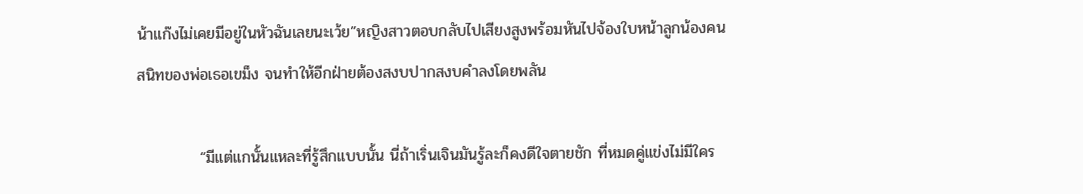น้าแก๊งไม่เคยมีอยู่ในหัวฉันเลยนะเว้ย”หญิงสาวตอบกลับไปเสียงสูงพร้อมหันไปจ้องใบหน้าลูกน้องคนสนิทของพ่อเธอเขม็ง จนทำให้อีกฝ่ายต้องสงบปากสงบคำลงโดยพลัน

           “มีแต่แกนั้นแหละที่รู้สึกแบบนั้น นี่ถ้าเริ่นเจินมันรู้ละก็คงดีใจตายชัก ที่หมดคู่แข่งไม่มีใคร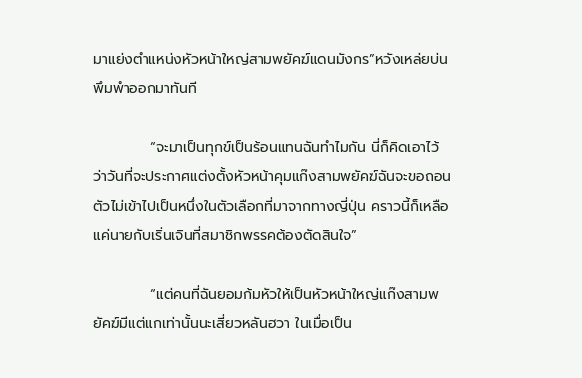มาแย่งตำแหน่งหัวหน้าใหญ่สามพยัคฆ์แดนมังกร”หวังเหล่ยบ่นพึมพำออกมาทันที

           “จะมาเป็นทุกข์เป็นร้อนแทนฉันทำไมกัน นี่ก็คิดเอาไว้ว่าวันที่จะประกาศแต่งตั้งหัวหน้าคุมแก๊งสามพยัคฆ์ฉันจะขอถอนตัวไม่เข้าไปเป็นหนึ่งในตัวเลือกที่มาจากทางญี่ปุ่น คราวนี้ก็เหลือแค่นายกับเริ่นเจินที่สมาชิกพรรคต้องตัดสินใจ”

           “แต่คนที่ฉันยอมก้มหัวให้เป็นหัวหน้าใหญ่แก๊งสามพยัคฆ์มีแต่แกเท่านั้นนะเสี่ยวหลันฮวา ในเมื่อเป็น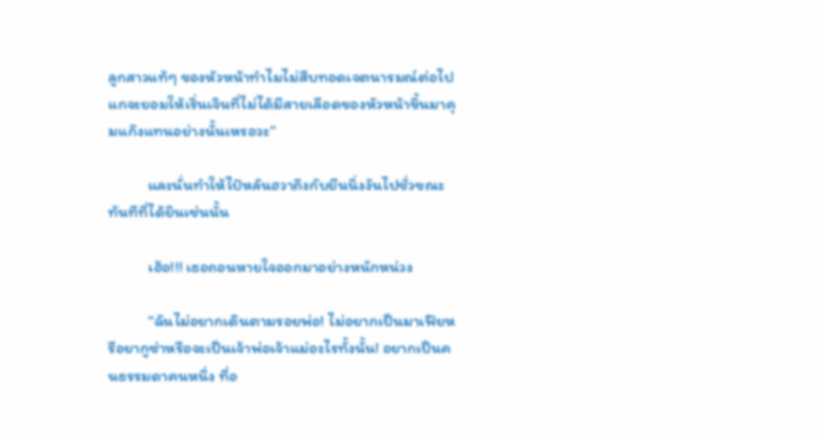ลูกสาวแท้ๆ ของหัวหน้าทำไมไม่สืบทอดเจตนารมณ์ต่อไป แกจะยอมให้เริ่นเจินที่ไม่ได้มีสายเลือดของหัวหน้าขึ้นมาคุมแก๊งแทนอย่างนั้นเหรอวะ”

           และนั่นทำให้ไป๋หลันฮวาถึงกับยืนนิ่งงันไปชั่วขณะทันทีที่ได้ยินเช่นนั้น

           เฮ้อ!!! เธอถอนหายใจออกมาอย่างหนักหน่วง

           “ฉันไม่อยากเดินตามรอยพ่อ! ไม่อยากเป็นมาเฟียหรือยากูซ่าหรือจะเป็นเจ้าพ่อเจ้าแม่อะไรทั้งนั้น! อยากเป็นคนธรรมดาคนหนึ่ง ที่อ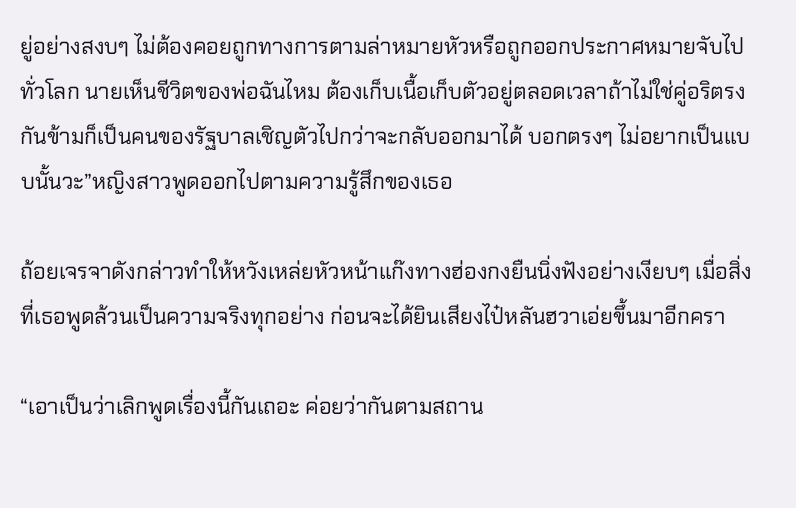ยู่อย่างสงบๆ ไม่ต้องคอยถูกทางการตามล่าหมายหัวหรือถูกออกประกาศหมายจับไปทั่วโลก นายเห็นชีวิตของพ่อฉันไหม ต้องเก็บเนื้อเก็บตัวอยู่ตลอดเวลาถ้าไม่ใช่คู่อริตรงกันข้ามก็เป็นคนของรัฐบาลเชิญตัวไปกว่าจะกลับออกมาได้ บอกตรงๆ ไม่อยากเป็นแบบนั้นวะ”หญิงสาวพูดออกไปตามความรู้สึกของเธอ

ถ้อยเจรจาดังกล่าวทำให้หวังเหล่ยหัวหน้าแก๊งทางฮ่องกงยืนนิ่งฟังอย่างเงียบๆ เมื่อสิ่งที่เธอพูดล้วนเป็นความจริงทุกอย่าง ก่อนจะได้ยินเสียงไป๋หลันฮวาเอ่ยขึ้นมาอีกครา

“เอาเป็นว่าเลิกพูดเรื่องนี้กันเถอะ ค่อยว่ากันตามสถาน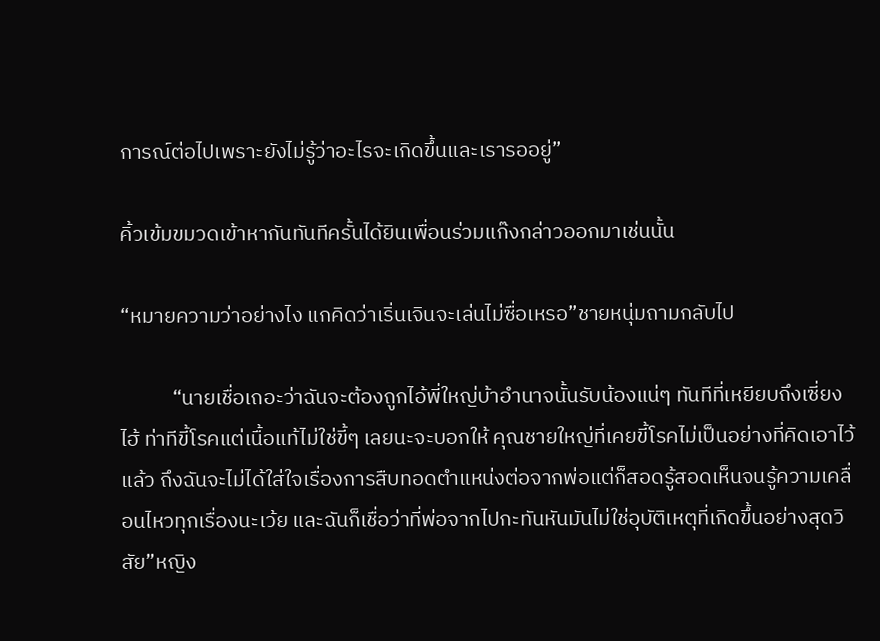การณ์ต่อไปเพราะยังไม่รู้ว่าอะไรจะเกิดขึ้นและเรารออยู่”

คิ้วเข้มขมวดเข้าหากันทันทีครั้นได้ยินเพื่อนร่วมแก๊งกล่าวออกมาเช่นนั้น

“หมายความว่าอย่างไง แกคิดว่าเริ่นเจินจะเล่นไม่ซื่อเหรอ”ชายหนุ่มถามกลับไป

           “นายเชื่อเถอะว่าฉันจะต้องถูกไอ้พี่ใหญ่บ้าอำนาจนั้นรับน้องแน่ๆ ทันทีที่เหยียบถึงเซี่ยงไฮ้ ท่าทีขี้โรคแต่เนื้อแท้ไม่ใช่ขี้ๆ เลยนะจะบอกให้ คุณชายใหญ่ที่เคยขี้โรคไม่เป็นอย่างที่คิดเอาไว้แล้ว ถึงฉันจะไม่ได้ใส่ใจเรื่องการสืบทอดตำแหน่งต่อจากพ่อแต่ก็สอดรู้สอดเห็นจนรู้ความเคลื่อนไหวทุกเรื่องนะเว้ย และฉันก็เชื่อว่าที่พ่อจากไปกะทันหันมันไม่ใช่อุบัติเหตุที่เกิดขึ้นอย่างสุดวิสัย”หญิง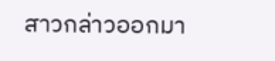สาวกล่าวออกมา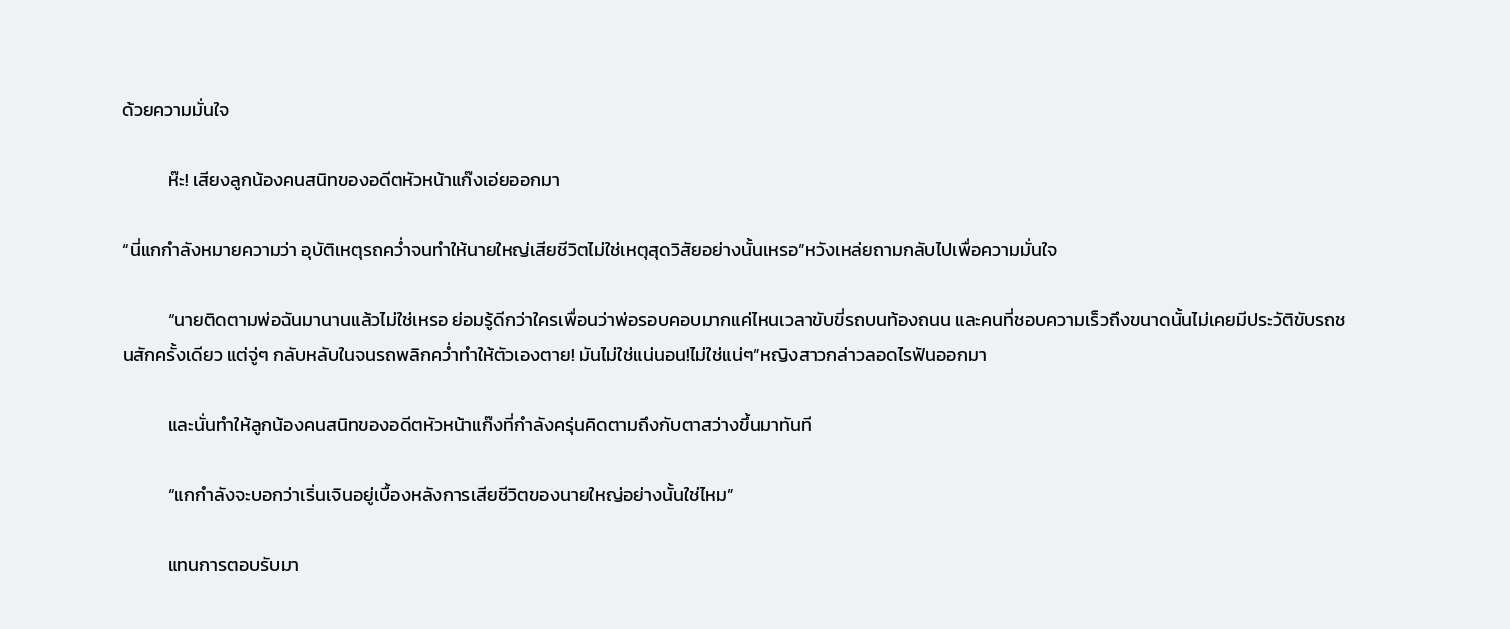ด้วยความมั่นใจ

           ห๊ะ! เสียงลูกน้องคนสนิทของอดีตหัวหน้าแก๊งเอ่ยออกมา

“นี่แกกำลังหมายความว่า อุบัติเหตุรถคว่ำจนทำให้นายใหญ่เสียชีวิตไม่ใช่เหตุสุดวิสัยอย่างนั้นเหรอ”หวังเหล่ยถามกลับไปเพื่อความมั่นใจ

           “นายติดตามพ่อฉันมานานแล้วไม่ใช่เหรอ ย่อมรู้ดีกว่าใครเพื่อนว่าพ่อรอบคอบมากแค่ไหนเวลาขับขี่รถบนท้องถนน และคนที่ชอบความเร็วถึงขนาดนั้นไม่เคยมีประวัติขับรถชนสักครั้งเดียว แต่จู่ๆ กลับหลับในจนรถพลิกคว่ำทำให้ตัวเองตาย! มันไม่ใช่แน่นอน!ไม่ใช่แน่ๆ”หญิงสาวกล่าวลอดไรฟันออกมา

           และนั่นทำให้ลูกน้องคนสนิทของอดีตหัวหน้าแก๊งที่กำลังครุ่นคิดตามถึงกับตาสว่างขึ้นมาทันที

           “แกกำลังจะบอกว่าเริ่นเจินอยู่เบื้องหลังการเสียชีวิตของนายใหญ่อย่างนั้นใช่ไหม”

           แทนการตอบรับมา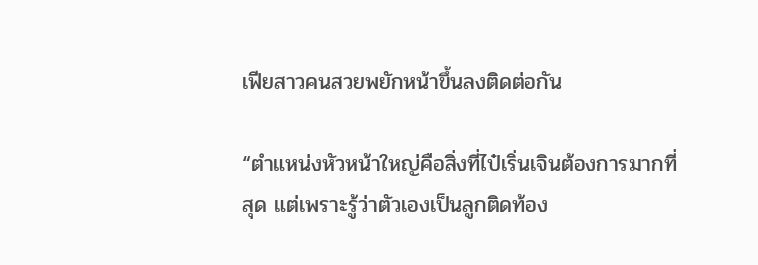เฟียสาวคนสวยพยักหน้าขึ้นลงติดต่อกัน

“ตำแหน่งหัวหน้าใหญ่คือสิ่งที่ไป๋เริ่นเจินต้องการมากที่สุด แต่เพราะรู้ว่าตัวเองเป็นลูกติดท้อง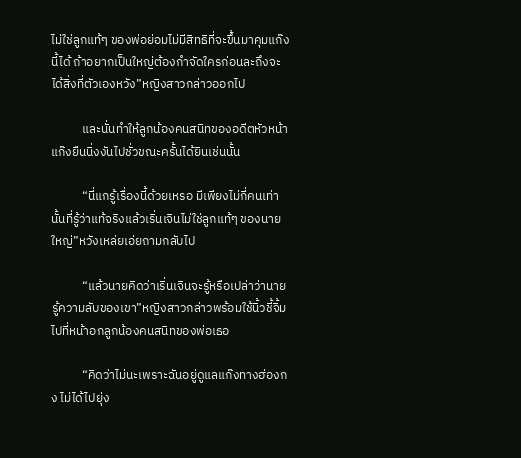ไม่ใช่ลูกแท้ๆ ของพ่อย่อมไม่มีสิทธิที่จะขึ้นมาคุมแก๊งนี้ได้ ถ้าอยากเป็นใหญ่ต้องกำจัดใครก่อนละถึงจะได้สิ่งที่ตัวเองหวัง”หญิงสาวกล่าวออกไป

           และนั่นทำให้ลูกน้องคนสนิทของอดีตหัวหน้าแก๊งยืนนิ่งงันไปชั่วขณะครั้นได้ยินเช่นนั้น

           “นี่แกรู้เรื่องนี้ด้วยเหรอ มีเพียงไม่กี่คนเท่านั้นที่รู้ว่าแท้จริงแล้วเริ่นเจินไม่ใช่ลูกแท้ๆ ของนายใหญ่”หวังเหล่ยเอ่ยถามกลับไป

           “แล้วนายคิดว่าเริ่นเจินจะรู้หรือเปล่าว่านายรู้ความลับของเขา”หญิงสาวกล่าวพร้อมใช้นิ้วชี้จิ้มไปที่หน้าอกลูกน้องคนสนิทของพ่อเธอ

           “คิดว่าไม่นะเพราะฉันอยู่ดูแลแก๊งทางฮ่องกง ไม่ได้ไปยุ่ง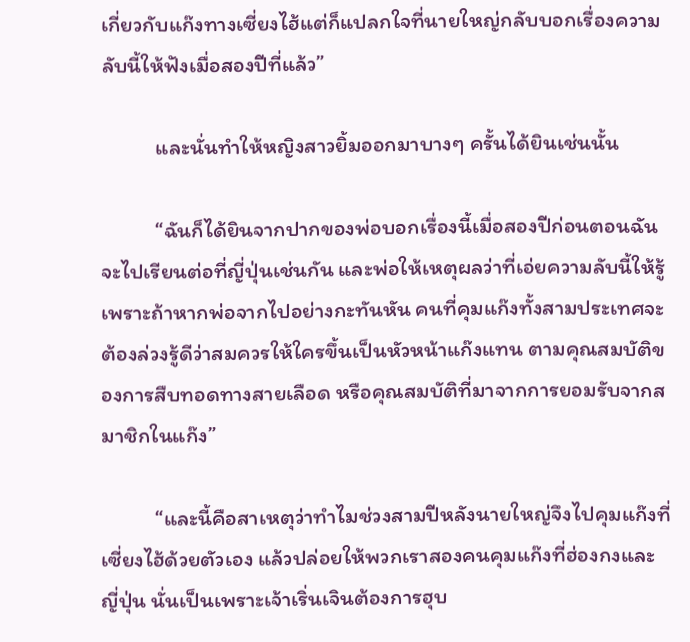เกี่ยวกับแก๊งทางเซี่ยงไฮ้แต่ก็แปลกใจที่นายใหญ่กลับบอกเรื่องความลับนี้ให้ฟังเมื่อสองปีที่แล้ว”

           และนั่นทำให้หญิงสาวยิ้มออกมาบางๆ ครั้นได้ยินเช่นนั้น

           “ฉันก็ได้ยินจากปากของพ่อบอกเรื่องนี้เมื่อสองปีก่อนตอนฉันจะไปเรียนต่อที่ญี่ปุ่นเช่นกัน และพ่อให้เหตุผลว่าที่เอ่ยความลับนี้ให้รู้เพราะถ้าหากพ่อจากไปอย่างกะทันหัน คนที่คุมแก๊งทั้งสามประเทศจะต้องล่วงรู้ดีว่าสมควรให้ใครขึ้นเป็นหัวหน้าแก๊งแทน ตามคุณสมบัติของการสืบทอดทางสายเลือด หรือคุณสมบัติที่มาจากการยอมรับจากสมาชิกในแก๊ง”

           “และนี้คือสาเหตุว่าทำไมช่วงสามปีหลังนายใหญ่จึงไปคุมแก๊งที่เซี่ยงไฮ้ด้วยตัวเอง แล้วปล่อยให้พวกเราสองคนคุมแก๊งที่ฮ่องกงและญี่ปุ่น นั่นเป็นเพราะเจ้าเริ่นเจินต้องการฮุบ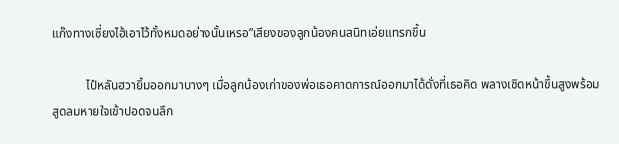แก๊งทางเซี่ยงไฮ้เอาไว้ทั้งหมดอย่างนั้นเหรอ”เสียงของลูกน้องคนสนิทเอ่ยแทรกขึ้น

           ไป๋หลันฮวายิ้มออกมาบางๆ เมื่อลูกน้องเก่าของพ่อเธอคาดการณ์ออกมาได้ดั่งที่เธอคิด พลางเชิดหน้าขึ้นสูงพร้อมสูดลมหายใจเข้าปอดจนลึก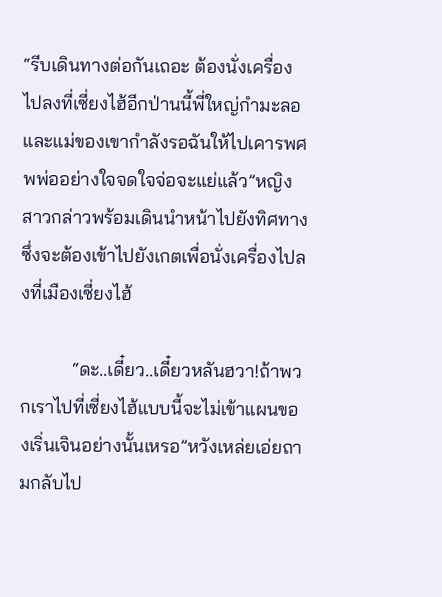“รีบเดินทางต่อกันเถอะ ต้องนั่งเครื่องไปลงที่เซี่ยงไฮ้อีกป่านนี้พี่ใหญ่กำมะลอและแม่ของเขากำลังรอฉันให้ไปเคารพศพพ่ออย่างใจจดใจจ่อจะแย่แล้ว”หญิงสาวกล่าวพร้อมเดินนำหน้าไปยังทิศทางซึ่งจะต้องเข้าไปยังเกตเพื่อนั่งเครื่องไปลงที่เมืองเซี่ยงไฮ้

           “ดะ..เดี๋ยว..เดี๋ยวหลันฮวา!ถ้าพวกเราไปที่เซี่ยงไฮ้แบบนี้จะไม่เข้าแผนของเริ่นเจินอย่างนั้นเหรอ”หวังเหล่ยเอ่ยถามกลับไป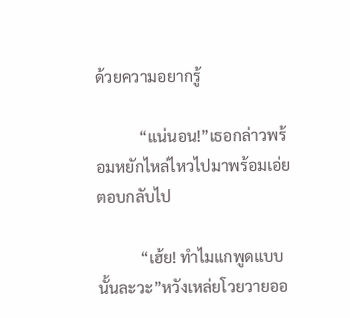ด้วยความอยากรู้

           “แน่นอน!”เธอกล่าวพร้อมหยักไหล่ไหวไปมาพร้อมเอ่ยตอบกลับไป

           “เฮ้ย! ทำไมแกพูดแบบนั้นละวะ”หวังเหล่ยโวยวายออ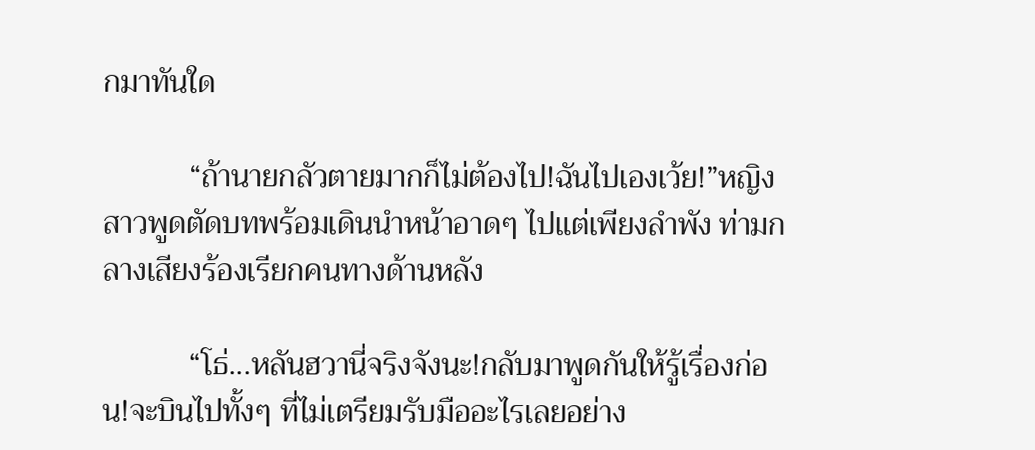กมาทันใด

           “ถ้านายกลัวตายมากก็ไม่ต้องไป!ฉันไปเองเว้ย!”หญิงสาวพูดตัดบทพร้อมเดินนำหน้าอาดๆ ไปแต่เพียงลำพัง ท่ามกลางเสียงร้องเรียกคนทางด้านหลัง

           “โธ่...หลันฮวานี่จริงจังนะ!กลับมาพูดกันให้รู้เรื่องก่อน!จะบินไปทั้งๆ ที่ไม่เตรียมรับมืออะไรเลยอย่าง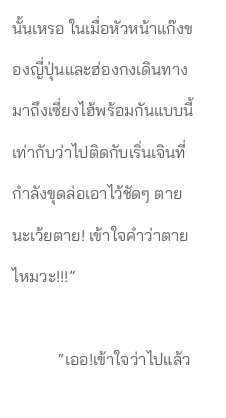นั้นเหรอ ในเมื่อหัวหน้าแก๊งของญี่ปุ่นและฮ่องกงเดินทางมาถึงเซี่ยงไฮ้พร้อมกันแบบนี้ เท่ากับว่าไปติดกับเริ่นเจินที่กำลังขุดล่อเอาไว้ชัดๆ ตายนะเว้ยตาย! เข้าใจคำว่าตายไหมวะ!!!”

           “เออ!เข้าใจว่าไปแล้ว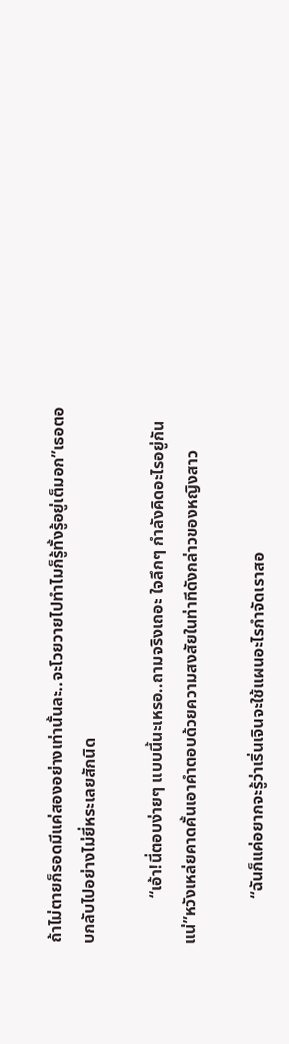ถ้าไม่ตายก็รอดมีแค่สองอย่างเท่านั้นละ..จะโวยวายไปทำไมก็รู้ทั้งรู้อยู่เต็มอก”เธอตอบกลับไปอย่างไม่ยี่หระเลยสักนิด

           “เอ้า!นี่ตอบง่ายๆ แบบนี้นะเหรอ..ถามจริงเถอะ ใจลึกๆ กำลังคิดอะไรอยู่กันแน่”หวังเหล่ยคาดคั้นเอาคำตอบด้วยความสงสัยในท่าทีดังกล่าวของหญิงสาว

           “ฉันก็แค่อยากจะรู้ว่าเริ่นเจินจะใช้แผนอะไรกำจัดเราสอ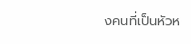งคนที่เป็นหัวห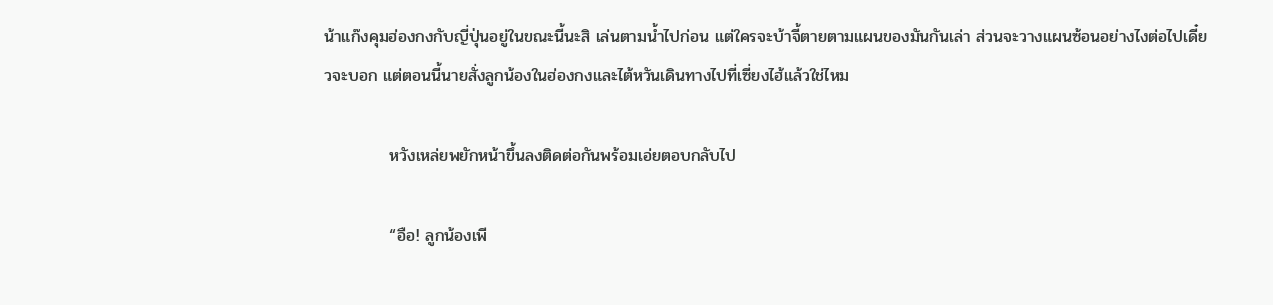น้าแก๊งคุมฮ่องกงกับญี่ปุ่นอยู่ในขณะนี้นะสิ เล่นตามน้ำไปก่อน แต่ใครจะบ้าจี้ตายตามแผนของมันกันเล่า ส่วนจะวางแผนซ้อนอย่างไงต่อไปเดี๋ยวจะบอก แต่ตอนนี้นายสั่งลูกน้องในฮ่องกงและไต้หวันเดินทางไปที่เซี่ยงไฮ้แล้วใช่ไหม

           หวังเหล่ยพยักหน้าขึ้นลงติดต่อกันพร้อมเอ่ยตอบกลับไป

           “อือ! ลูกน้องเพี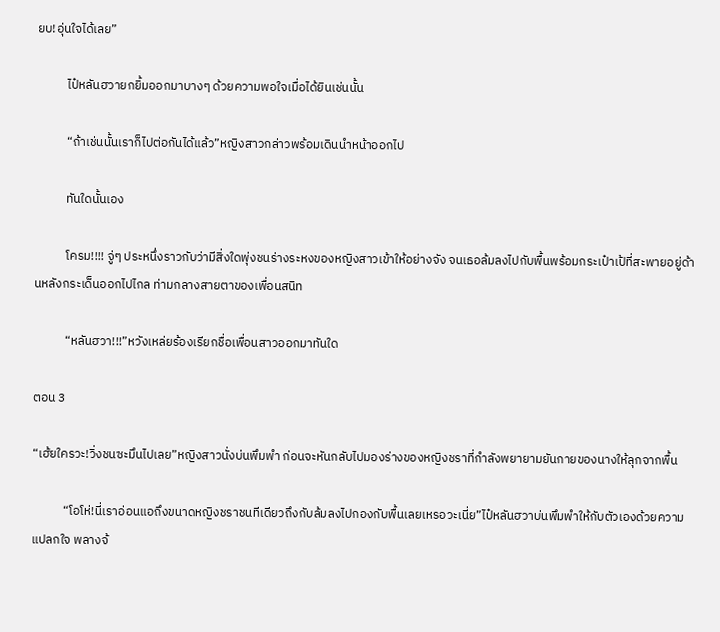ยบ!อุ่นใจได้เลย”

           ไป๋หลันฮวายกยิ้มออกมาบางๆ ด้วยความพอใจเมื่อได้ยินเช่นนั้น

           “ถ้าเช่นนั้นเราก็ไปต่อกันได้แล้ว”หญิงสาวกล่าวพร้อมเดินนำหน้าออกไป

           ทันใดนั้นเอง

           โครม!!!! จู่ๆ ประหนึ่งราวกับว่ามีสิ่งใดพุ่งชนร่างระหงของหญิงสาวเข้าให้อย่างจัง จนเธอล้มลงไปกับพื้นพร้อมกระเป๋าเป้ที่สะพายอยู่ด้านหลังกระเด็นออกไปไกล ท่ามกลางสายตาของเพื่อนสนิท

           “หลันฮวา!!!”หวังเหล่ยร้องเรียกชื่อเพื่อนสาวออกมาทันใด

ตอน 3

“เฮ้ยใครวะ!วิ่งชนซะมึนไปเลย”หญิงสาวนั่งบ่นพึมพำ ก่อนจะหันกลับไปมองร่างของหญิงชราที่กำลังพยายามยันกายของนางให้ลุกจากพื้น

           “โอโห่!นี่เราอ่อนแอถึงขนาดหญิงชราชนทีเดียวถึงกับล้มลงไปกองกับพื้นเลยเหรอวะเนี่ย”ไป๋หลันฮวาบ่นพึมพำให้กับตัวเองด้วยความแปลกใจ พลางจ้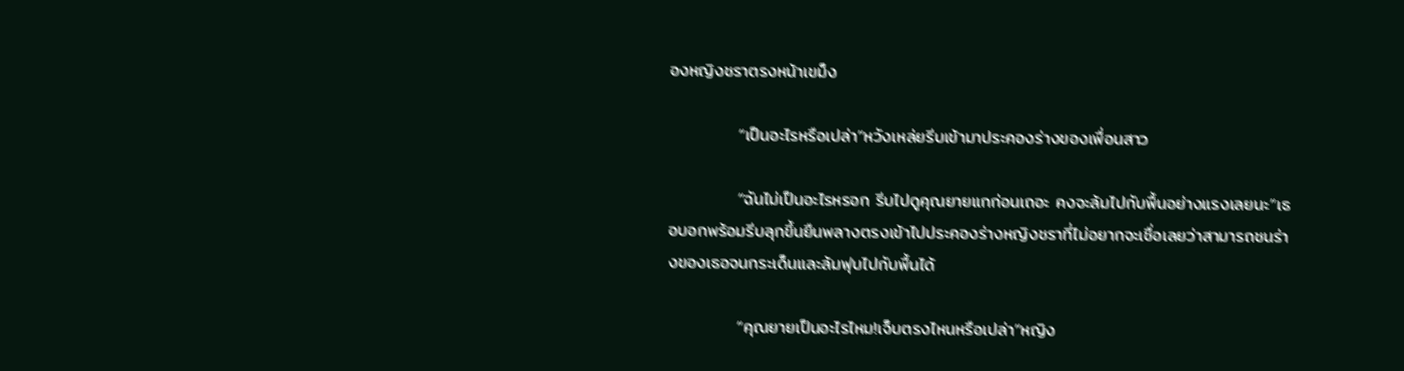องหญิงชราตรงหน้าเขม็ง

           “เป็นอะไรหรือเปล่า”หวังเหล่ยรีบเข้ามาประคองร่างของเพื่อนสาว

           “ฉันไม่เป็นอะไรหรอก รีบไปดูคุณยายแกก่อนเถอะ คงจะล้มไปกับพื้นอย่างแรงเลยนะ”เธอบอกพร้อมรีบลุกขึ้นยืนพลางตรงเข้าไปประคองร่างหญิงชราที่ไม่อยากจะเชื่อเลยว่าสามารถชนร่างของเธอจนกระเด็นและล้มฟุบไปกับพื้นได้

           “คุณยายเป็นอะไรไหม!เจ็บตรงไหนหรือเปล่า”หญิง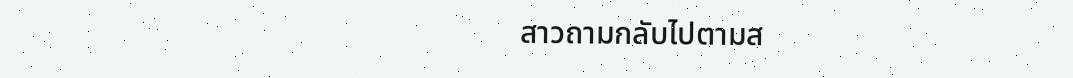สาวถามกลับไปตามส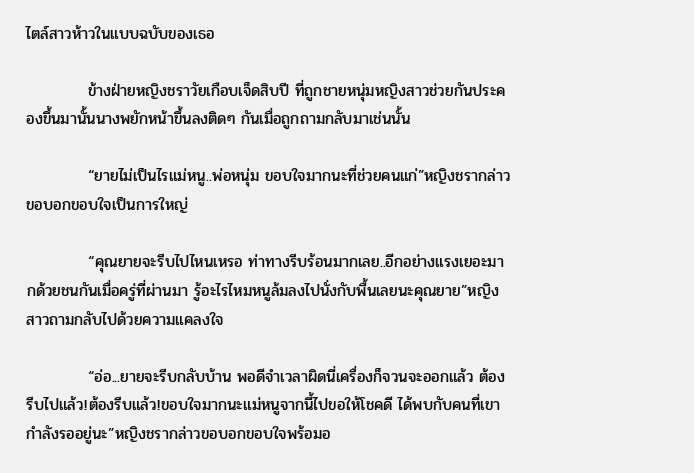ไตล์สาวห้าวในแบบฉบับของเธอ

           ข้างฝ่ายหญิงชราวัยเกือบเจ็ดสิบปี ที่ถูกชายหนุ่มหญิงสาวช่วยกันประคองขึ้นมานั้นนางพยักหน้าขึ้นลงติดๆ กันเมื่อถูกถามกลับมาเช่นนั้น

           “ยายไม่เป็นไรแม่หนู..พ่อหนุ่ม ขอบใจมากนะที่ช่วยคนแก่”หญิงชรากล่าวขอบอกขอบใจเป็นการใหญ่

           “คุณยายจะรีบไปไหนเหรอ ท่าทางรีบร้อนมากเลย..อีกอย่างแรงเยอะมากด้วยชนกันเมื่อครู่ที่ผ่านมา รู้อะไรไหมหนูล้มลงไปนั่งกับพื้นเลยนะคุณยาย”หญิงสาวถามกลับไปด้วยความแคลงใจ

           “อ่อ...ยายจะรีบกลับบ้าน พอดีจำเวลาผิดนี่เครื่องก็จวนจะออกแล้ว ต้องรีบไปแล้ว!ต้องรีบแล้ว!ขอบใจมากนะแม่หนูจากนี้ไปขอให้โชคดี ได้พบกับคนที่เขากำลังรออยู่นะ”หญิงชรากล่าวขอบอกขอบใจพร้อมอ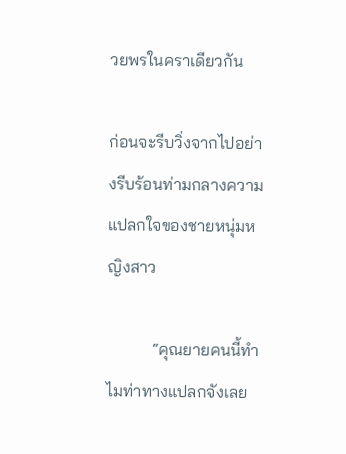วยพรในคราเดียวกัน

ก่อนจะรีบวิ่งจากไปอย่างรีบร้อนท่ามกลางความแปลกใจของชายหนุ่มหญิงสาว

           “คุณยายคนนี้ทำไมท่าทางแปลกจังเลย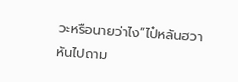วะหรือนายว่าไง”ไป๋หลันฮวาหันไปถาม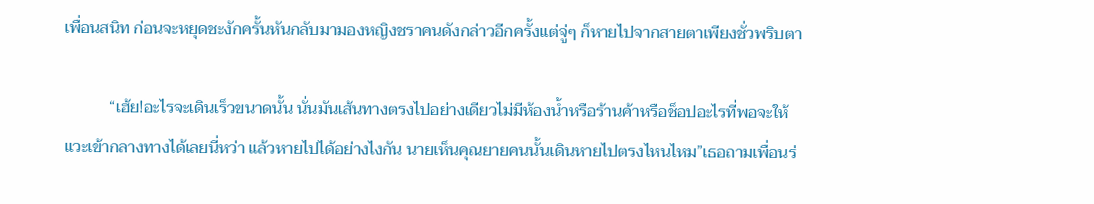เพื่อนสนิท ก่อนจะหยุดชะงักครั้นหันกลับมามองหญิงชราคนดังกล่าวอีกครั้งแต่จู่ๆ ก็หายไปจากสายตาเพียงชั่วพริบตา

           “เฮ้ย!อะไรจะเดินเร็วขนาดนั้น นั่นมันเส้นทางตรงไปอย่างเดียวไม่มีห้องน้ำหรือร้านค้าหรือช็อปอะไรที่พอจะให้แวะเข้ากลางทางได้เลยนี่หว่า แล้วหายไปได้อย่างไงกัน นายเห็นคุณยายคนนั้นเดินหายไปตรงไหนไหม”เธอถามเพื่อนร่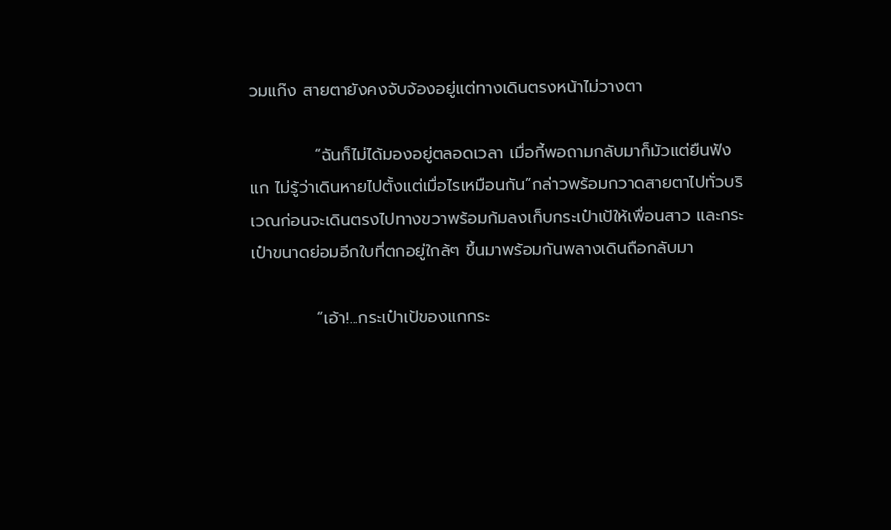วมแก๊ง สายตายังคงจับจ้องอยู่แต่ทางเดินตรงหน้าไม่วางตา

           “ฉันก็ไม่ได้มองอยู่ตลอดเวลา เมื่อกี้พอถามกลับมาก็มัวแต่ยืนฟังแก ไม่รู้ว่าเดินหายไปตั้งแต่เมื่อไรเหมือนกัน”กล่าวพร้อมกวาดสายตาไปทั่วบริเวณก่อนจะเดินตรงไปทางขวาพร้อมก้มลงเก็บกระเป๋าเป้ให้เพื่อนสาว และกระเป๋าขนาดย่อมอีกใบที่ตกอยู่ใกล้ๆ ขึ้นมาพร้อมกันพลางเดินถือกลับมา

           “เอ้า!...กระเป๋าเป้ของแกกระ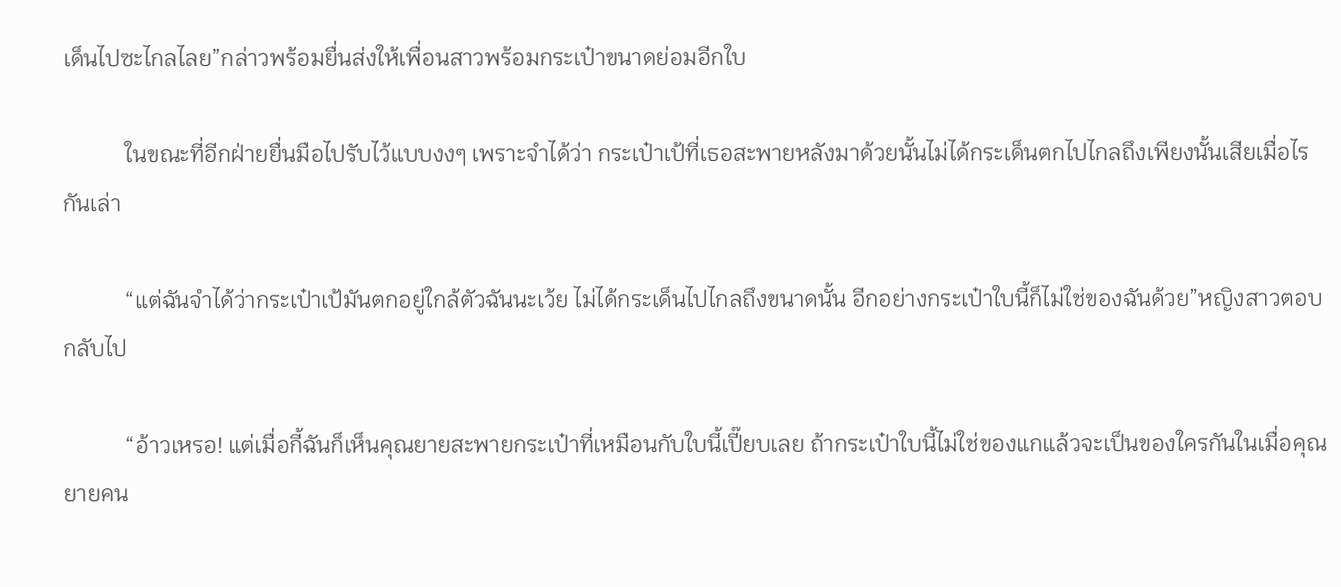เด็นไปซะไกลไลย”กล่าวพร้อมยื่นส่งให้เพื่อนสาวพร้อมกระเป๋าขนาดย่อมอีกใบ

           ในขณะที่อีกฝ่ายยื่นมือไปรับไว้แบบงงๆ เพราะจำได้ว่า กระเป๋าเป้ที่เธอสะพายหลังมาด้วยนั้นไม่ได้กระเด็นตกไปไกลถึงเพียงนั้นเสียเมื่อไรกันเล่า

           “แต่ฉันจำได้ว่ากระเป๋าเป้มันตกอยู่ใกล้ตัวฉันนะเว้ย ไม่ได้กระเด็นไปไกลถึงขนาดนั้น อีกอย่างกระเป๋าใบนี้ก็ไม่ใช่ของฉันด้วย”หญิงสาวตอบกลับไป

           “อ้าวเหรอ! แต่เมื่อกี้ฉันก็เห็นคุณยายสะพายกระเป๋าที่เหมือนกับใบนี้เปี๊ยบเลย ถ้ากระเป๋าใบนี้ไม่ใช่ของแกแล้วจะเป็นของใครกันในเมื่อคุณยายคน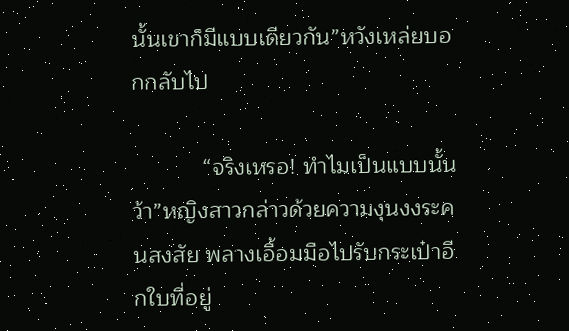นั้นเขาก็มีแบบเดียวกัน”หวังเหล่ยบอกกลับไป

           “จริงเหรอ! ทำไมเป็นแบบนั้นว้า”หญิงสาวกล่าวด้วยความงุนงงระคนสงสัย พลางเอื้อมมือไปรับกระเป๋าอีกใบที่อยู่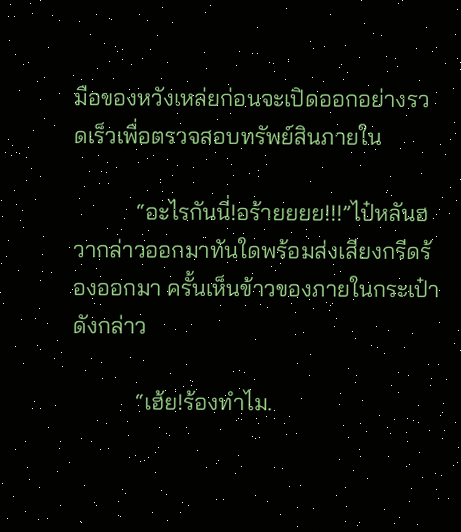มือของหวังเหล่ยก่อนจะเปิดออกอย่างรวดเร็วเพื่อตรวจสอบทรัพย์สินภายใน

           “อะไรกันนี่!อร้ายยยย!!!”ไป๋หลันฮวากล่าวออกมาทันใดพร้อมส่งเสียงกรีดร้องออกมา ครั้นเห็นข้าวของภายในกระเป๋าดังกล่าว

           “เฮ้ย!ร้องทำไม.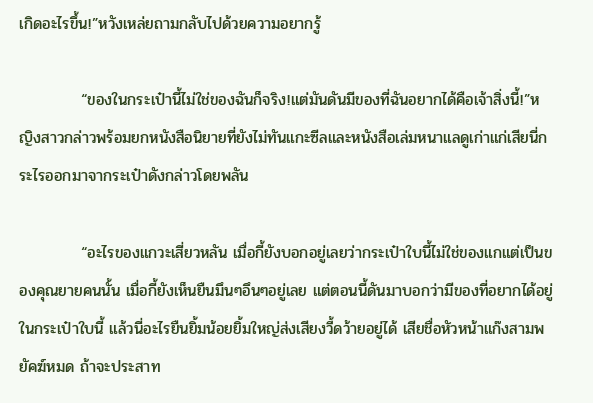เกิดอะไรขึ้น!”หวังเหล่ยถามกลับไปด้วยความอยากรู้

           “ของในกระเป๋านี้ไม่ใช่ของฉันก็จริง!แต่มันดันมีของที่ฉันอยากได้คือเจ้าสิ่งนี้!”หญิงสาวกล่าวพร้อมยกหนังสือนิยายที่ยังไม่ทันแกะซีลและหนังสือเล่มหนาแลดูเก่าแก่เสียนี่กระไรออกมาจากระเป๋าดังกล่าวโดยพลัน

           “อะไรของแกวะเสี่ยวหลัน เมื่อกี้ยังบอกอยู่เลยว่ากระเป๋าใบนี้ไม่ใช่ของแกแต่เป็นของคุณยายคนนั้น เมื่อกี้ยังเห็นยืนมึนๆอึนๆอยู่เลย แต่ตอนนี้ดันมาบอกว่ามีของที่อยากได้อยู่ในกระเป๋าใบนี้ แล้วนี่อะไรยืนยิ้มน้อยยิ้มใหญ่ส่งเสียงวี้ดว้ายอยู่ได้ เสียชื่อหัวหน้าแก๊งสามพยัคฆ์หมด ถ้าจะประสาท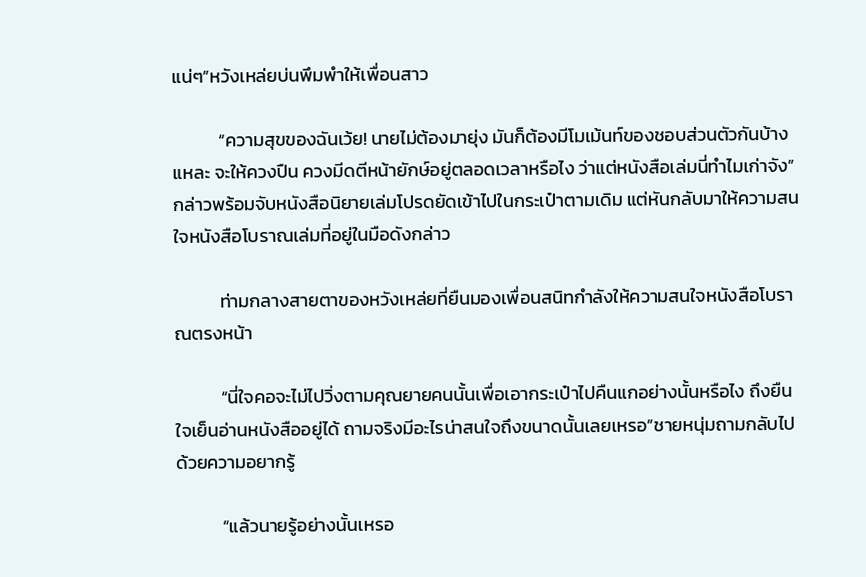แน่ๆ”หวังเหล่ยบ่นพึมพำให้เพื่อนสาว

           “ความสุขของฉันเว้ย! นายไม่ต้องมายุ่ง มันก็ต้องมีโมเม้นท์ของชอบส่วนตัวกันบ้างแหละ จะให้ควงปืน ควงมีดตีหน้ายักษ์อยู่ตลอดเวลาหรือไง ว่าแต่หนังสือเล่มนี่ทำไมเก่าจัง”กล่าวพร้อมจับหนังสือนิยายเล่มโปรดยัดเข้าไปในกระเป๋าตามเดิม แต่หันกลับมาให้ความสนใจหนังสือโบราณเล่มที่อยู่ในมือดังกล่าว

           ท่ามกลางสายตาของหวังเหล่ยที่ยืนมองเพื่อนสนิทกำลังให้ความสนใจหนังสือโบราณตรงหน้า

           “นี่ใจคอจะไม่ไปวิ่งตามคุณยายคนนั้นเพื่อเอากระเป๋าไปคืนแกอย่างนั้นหรือไง ถึงยืนใจเย็นอ่านหนังสืออยู่ได้ ถามจริงมีอะไรน่าสนใจถึงขนาดนั้นเลยเหรอ”ชายหนุ่มถามกลับไปด้วยความอยากรู้

           “แล้วนายรู้อย่างนั้นเหรอ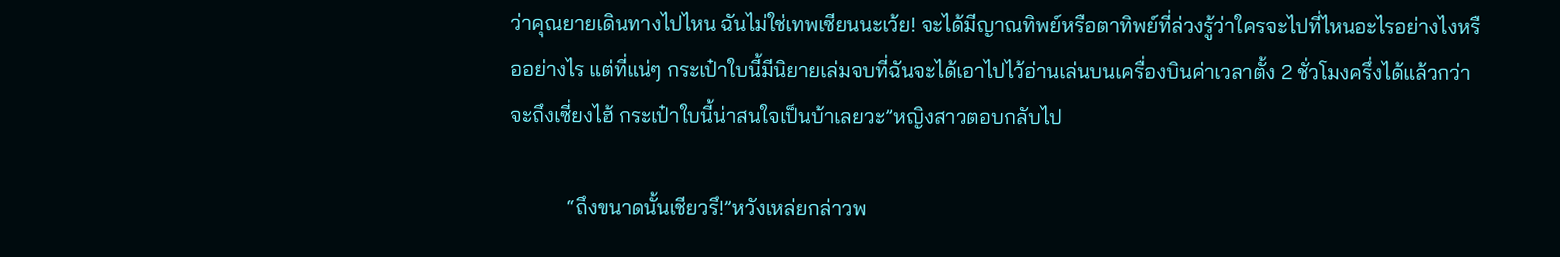ว่าคุณยายเดินทางไปไหน ฉันไม่ใช่เทพเซียนนะเว้ย! จะได้มีญาณทิพย์หรือตาทิพย์ที่ล่วงรู้ว่าใครจะไปที่ไหนอะไรอย่างไงหรืออย่างไร แต่ที่แน่ๆ กระเป๋าใบนี้มีนิยายเล่มจบที่ฉันจะได้เอาไปไว้อ่านเล่นบนเครื่องบินค่าเวลาตั้ง 2 ชั่วโมงครึ่งได้แล้วกว่าจะถึงเซี่ยงไฮ้ กระเป๋าใบนี้น่าสนใจเป็นบ้าเลยวะ”หญิงสาวตอบกลับไป

           “ถึงขนาดนั้นเชียวรึ!”หวังเหล่ยกล่าวพ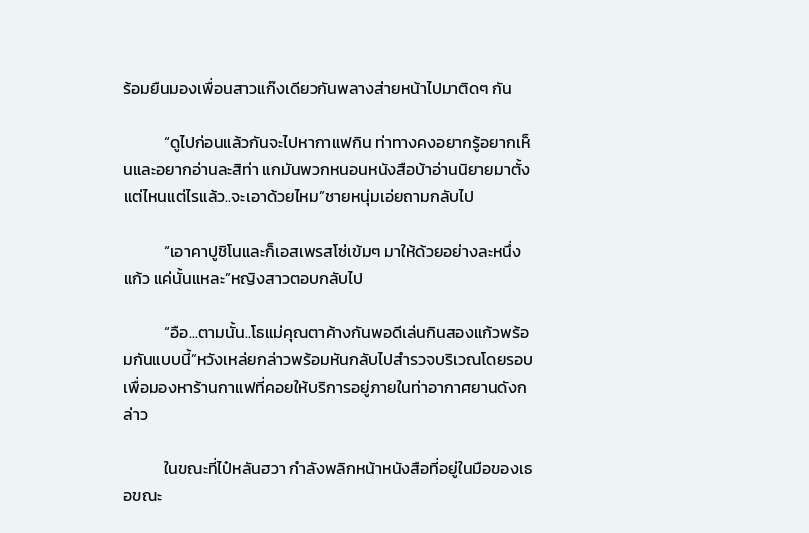ร้อมยืนมองเพื่อนสาวแก๊งเดียวกันพลางส่ายหน้าไปมาติดๆ กัน

           “ดูไปก่อนแล้วกันจะไปหากาแฟกิน ท่าทางคงอยากรู้อยากเห็นและอยากอ่านละสิท่า แกมันพวกหนอนหนังสือบ้าอ่านนิยายมาตั้งแต่ไหนแต่ไรแล้ว..จะเอาด้วยไหม”ชายหนุ่มเอ่ยถามกลับไป

           “เอาคาปูชิโนและก็เอสเพรสโซ่เข้มๆ มาให้ด้วยอย่างละหนึ่งแก้ว แค่นั้นแหละ”หญิงสาวตอบกลับไป

           “อือ...ตามนั้น..โธแม่คุณตาค้างกันพอดีเล่นกินสองแก้วพร้อมกันแบบนี้”หวังเหล่ยกล่าวพร้อมหันกลับไปสำรวจบริเวณโดยรอบเพื่อมองหาร้านกาแฟที่คอยให้บริการอยู่ภายในท่าอากาศยานดังกล่าว

           ในขณะที่ไป๋หลันฮวา กำลังพลิกหน้าหนังสือที่อยู่ในมือของเธอขณะ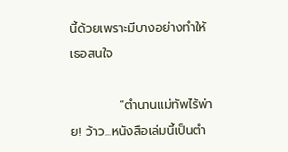นี้ด้วยเพราะมีบางอย่างทำให้เธอสนใจ

           “ตำนานแม่ทัพไร้พ่าย! ว้าว...หนังสือเล่มนี้เป็นตำ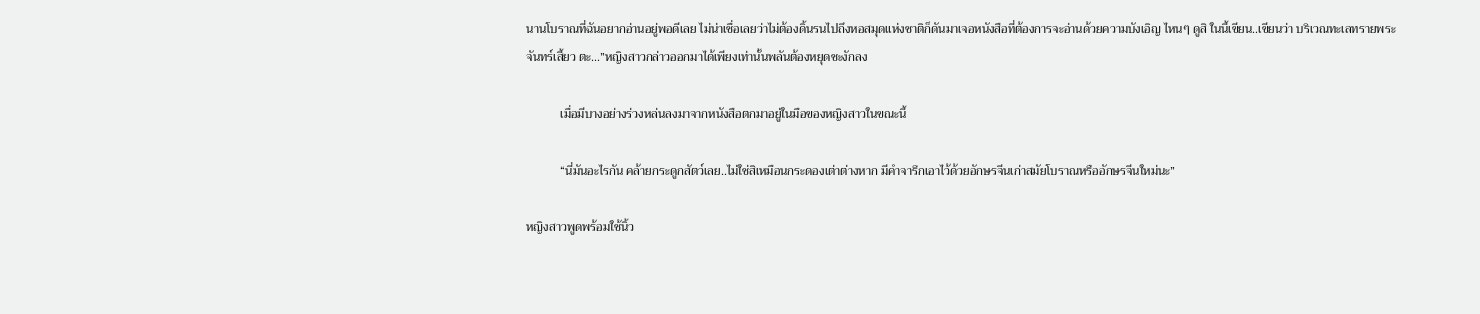นานโบราณที่ฉันอยากอ่านอยู่พอดีเลย ไม่น่าเชื่อเลยว่าไม่ต้องดิ้นรนไปถึงหอสมุดแห่งชาติก็ดันมาเจอหนังสือที่ต้องการจะอ่านด้วยความบังเอิญ ไหนๆ ดูสิ ในนี้เขียน..เขียนว่า บริเวณทะเลทรายพระจันทร์เสี้ยว ตะ...”หญิงสาวกล่าวออกมาได้เพียงเท่านั้นพลันต้องหยุดชะงักลง

           เมื่อมีบางอย่างร่วงหล่นลงมาจากหนังสือตกมาอยู่ในมือของหญิงสาวในขณะนี้

           “นี่มันอะไรกัน คล้ายกระดูกสัตว์เลย..ไม่ใช่สิเหมือนกระดองเต่าต่างหาก มีคำจารึกเอาไว้ด้วยอักษรจีนเก่าสมัยโบราณหรืออักษรจีนใหม่นะ”

หญิงสาวพูดพร้อมใช้นิ้ว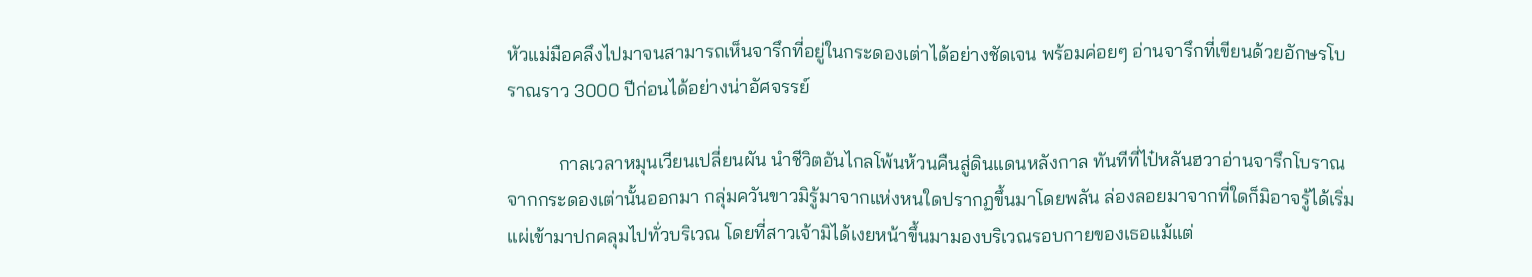หัวแม่มือคลึงไปมาจนสามารถเห็นจารึกที่อยู่ในกระดองเต่าได้อย่างชัดเจน พร้อมค่อยๆ อ่านจารึกที่เขียนด้วยอักษรโบราณราว 3000 ปีก่อนได้อย่างน่าอัศจรรย์

           กาลเวลาหมุนเวียนเปลี่ยนผัน นำชีวิตอันไกลโพ้นห้วนคืนสู่ดินแดนหลังกาล ทันทีที่ไป๋หลันฮวาอ่านจารึกโบราณจากกระดองเต่านั้นออกมา กลุ่มควันขาวมิรู้มาจากแห่งหนใดปรากฏขึ้นมาโดยพลัน ล่องลอยมาจากที่ใดก็มิอาจรู้ได้เริ่มแผ่เข้ามาปกคลุมไปทั่วบริเวณ โดยที่สาวเจ้ามิได้เงยหน้าขึ้นมามองบริเวณรอบกายของเธอแม้แต่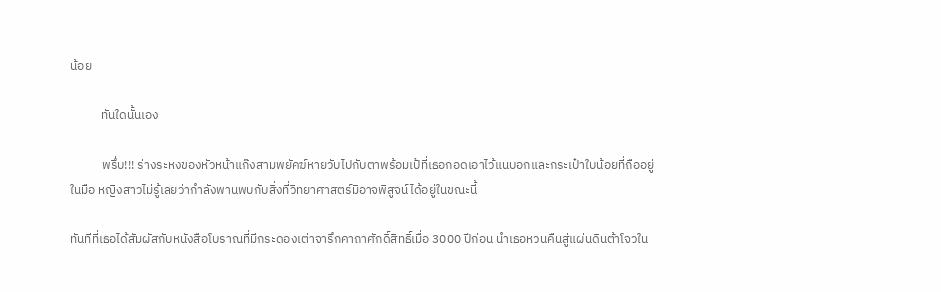น้อย

           ทันใดนั้นเอง

           พรึ่บ!!! ร่างระหงของหัวหน้าแก๊งสามพยัคฆ์หายวับไปกับตาพร้อมเป้ที่เธอกอดเอาไว้แนบอกและกระเป๋าใบน้อยที่ถืออยู่ในมือ หญิงสาวไม่รู้เลยว่ากำลังพานพบกับสิ่งที่วิทยาศาสตร์มิอาจพิสูจน์ได้อยู่ในขณะนี้

ทันทีที่เธอได้สัมผัสกับหนังสือโบราณที่มีกระดองเต่าจารึกคาถาศักดิ์สิทธิ์เมื่อ 3000 ปีก่อน นำเธอหวนคืนสู่แผ่นดินต้าโจวใน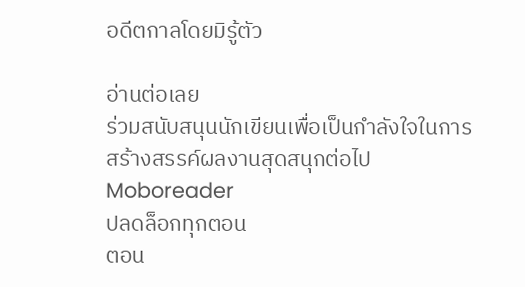อดีตกาลโดยมิรู้ตัว

อ่านต่อเลย
ร่วมสนับสนุนนักเขียนเพื่อเป็นกำลังใจในการสร้างสรรค์ผลงานสุดสนุกต่อไป Moboreader
ปลดล็อกทุกตอน
ตอน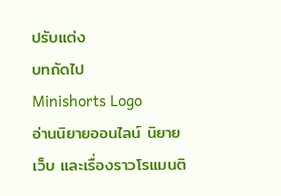ปรับแต่ง
บทถัดไป
Minishorts Logo
อ่านนิยายออนไลน์ นิยายเว็บ และเรื่องราวโรแมนติ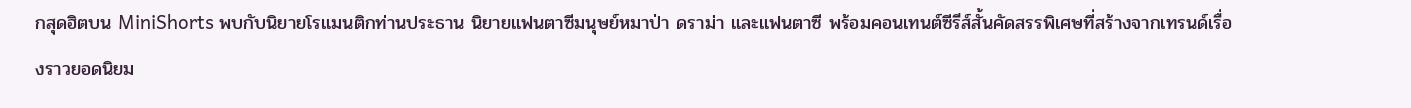กสุดฮิตบน MiniShorts พบกับนิยายโรแมนติกท่านประธาน นิยายแฟนตาซีมนุษย์หมาป่า ดราม่า และแฟนตาซี พร้อมคอนเทนต์ซีรีส์สั้นคัดสรรพิเศษที่สร้างจากเทรนด์เรื่องราวยอดนิยม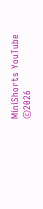MiniShorts YouTube
©2026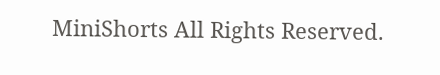MiniShorts All Rights Reserved.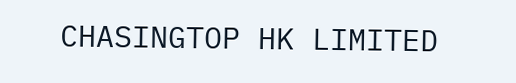CHASINGTOP HK LIMITED